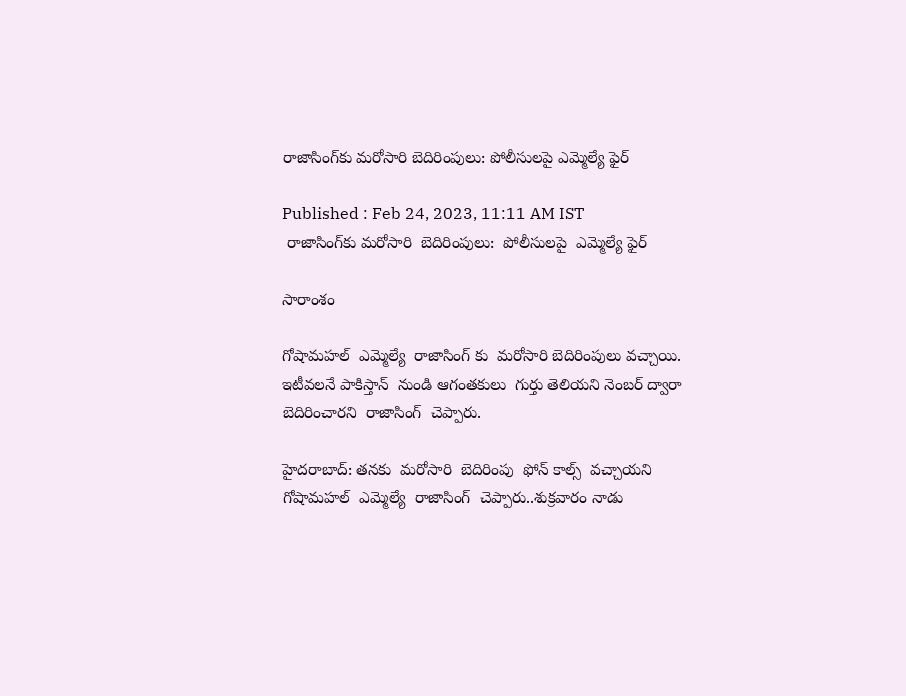రాజాసింగ్‌కు మరోసారి బెదిరింపులు: పోలీసులపై ఎమ్మెల్యే ఫైర్

Published : Feb 24, 2023, 11:11 AM IST
 రాజాసింగ్‌కు మరోసారి  బెదిరింపులు:  పోలీసులపై  ఎమ్మెల్యే ఫైర్

సారాంశం

గోషామహల్  ఎమ్మెల్యే  రాజాసింగ్ కు  మరోసారి బెదిరింపులు వచ్చాయి.  ఇటీవలనే పాకిస్తాన్  నుండి ఆగంతకులు  గుర్తు తెలియని నెంబర్ ద్వారా   బెదిరించారని  రాజాసింగ్  చెప్పారు.

హైదరాబాద్: తనకు  మరోసారి  బెదిరింపు  ఫోన్ కాల్స్  వచ్చాయని  గోషామహల్  ఎమ్మెల్యే  రాజాసింగ్  చెప్పారు..శుక్రవారం నాడు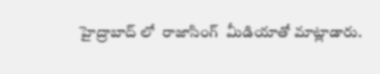హైద్రాబాద్ లో  రాజాసింగ్  మీడియాతో మాట్లాడారు.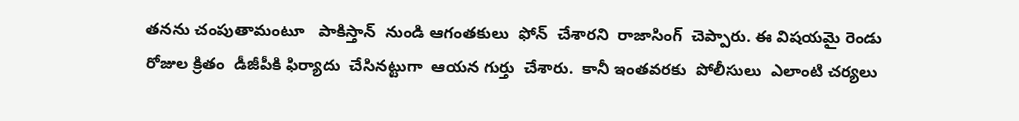తనను చంపుతామంటూ   పాకిస్తాన్  నుండి ఆగంతకులు  ఫోన్  చేశారని  రాజాసింగ్  చెప్పారు. ఈ విషయమై రెండు రోజుల క్రితం  డీజీపీకి ఫిర్యాదు  చేసినట్టుగా  ఆయన గుర్తు  చేశారు.  కానీ ఇంతవరకు  పోలీసులు  ఎలాంటి చర్యలు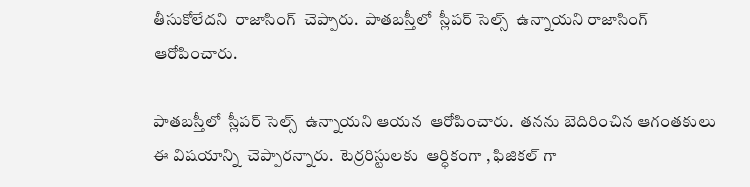తీసుకోలేదని  రాజాసింగ్  చెప్పారు.  పాతబస్తీలో  స్లీపర్ సెల్స్  ఉన్నాయని రాజాసింగ్  ఆరోపించారు.

పాతబస్తీలో  స్లీపర్ సెల్స్  ఉన్నాయని ఆయన  ఆరోపించారు.  తనను బెదిరించిన ఆగంతకులు ఈ విషయాన్ని  చెప్పారన్నారు.  టెర్రరిస్టులకు  ఆర్ధికంగా , ఫిజికల్ గా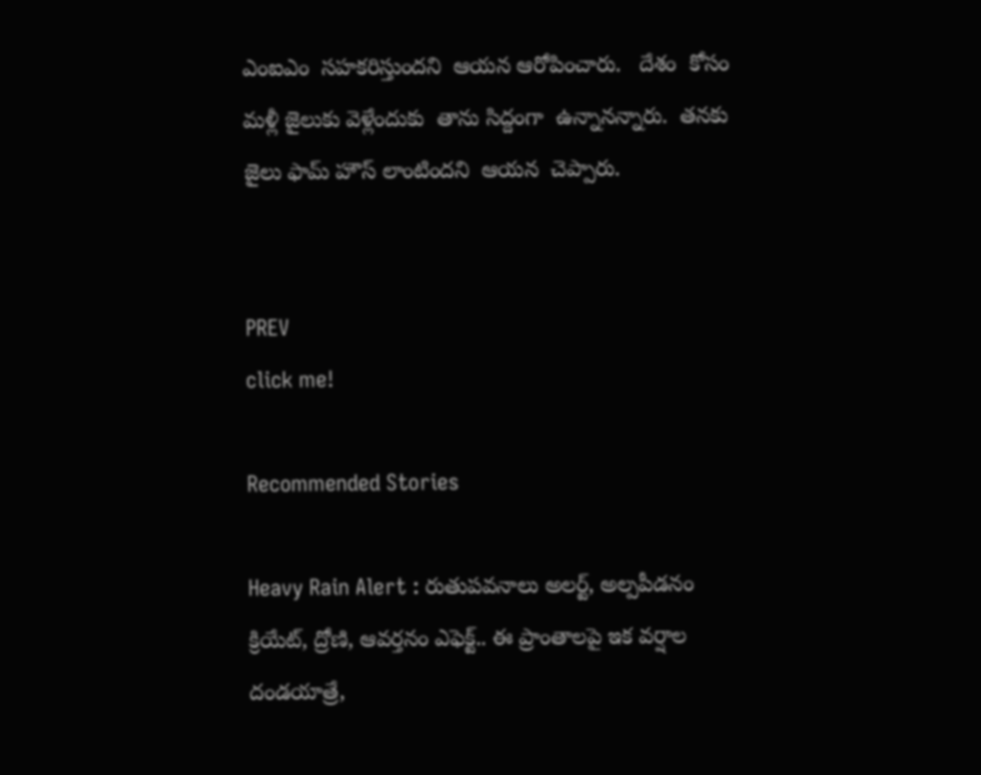ఎంఐఎం  సహకరిస్తుందని  ఆయన ఆరోపించారు.   దేశం  కోసం  మళ్లీ జైలుకు వెళ్లేందుకు  తాను సిద్దంగా  ఉన్నానన్నారు.  తనకు  జైలు ఫామ్ హౌస్ లాంటిందని  ఆయన  చెప్పారు.


PREV
click me!

Recommended Stories

Heavy Rain Alert : రుతుపవనాలు అలర్ట్, అల్పపీడనం క్రియేట్, ద్రోణి, ఆవర్తనం ఎఫెక్ట్.. ఈ ప్రాంతాలపై ఇక వర్షాల దండయాత్రే,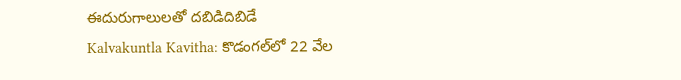ఈదురుగాలులతో దబిడిదిబిడే
Kalvakuntla Kavitha: కొడంగల్‌లో 22 వేల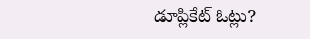డూప్లికేట్ ఓట్లు?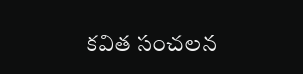కవిత సంచలన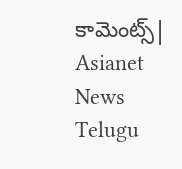కామెంట్స్| Asianet News Telugu